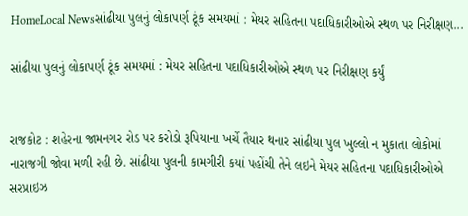HomeLocal Newsસાંઢીયા પુલનું લોકાપર્ણ ટૂંક સમયમાં : મેયર સહિતના પદાધિકારીઓએ સ્થળ પર નિરીક્ષણ...

સાંઢીયા પુલનું લોકાપર્ણ ટૂંક સમયમાં : મેયર સહિતના પદાધિકારીઓએ સ્થળ પર નિરીક્ષણ કર્યું


રાજકોટ : શહેરના જામનગર રોડ પર કરોડો રૂપિયાના ખર્ચે તૈયાર થનાર સાંઢીયા પુલ ખુલ્લો ન મુકાતા લોકોમાં નારાજગી જોવા મળી રહી છે. સાંઢીયા પુલની કામગીરી કયાં પહોંચી તેને લઇને મેયર સહિતના પદાધિકારીઓએ સરપ્રાઇઝ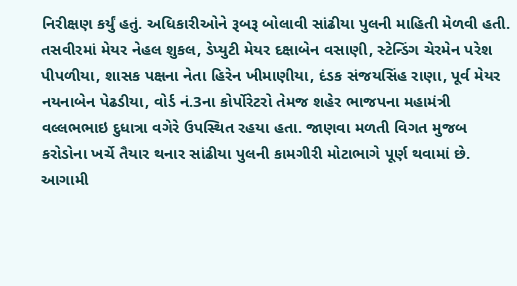નિરીક્ષણ કર્યું હતું. અધિકારીઓને રૂબરૂ બોલાવી સાંઢીયા પુલની માહિતી મેળવી હતી. તસવીરમાં મેયર નેહલ શુકલ, ડેપ્યુટી મેયર દક્ષાબેન વસાણી, સ્ટેન્ડિંગ ચેરમેન પરેશ પીપળીયા, શાસક પક્ષના નેતા હિરેન ખીમાણીયા, દંડક સંજયસિંહ રાણા, પૂર્વ મેયર નયનાબેન પેઢડીયા, વોર્ડ નં.3ના કોર્પોરેટરો તેમજ શહેર ભાજપના મહામંત્રી વલ્લભભાઇ દુધાત્રા વગેરે ઉપસ્થિત રહયા હતા. જાણવા મળતી વિગત મુજબ કરોડોના ખર્ચે તૈયાર થનાર સાંઢીયા પુલની કામગીરી મોટાભાગે પૂર્ણ થવામાં છે. આગામી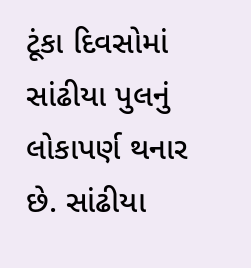ટૂંકા દિવસોમાં સાંઢીયા પુલનું લોકાપર્ણ થનાર છે. સાંઢીયા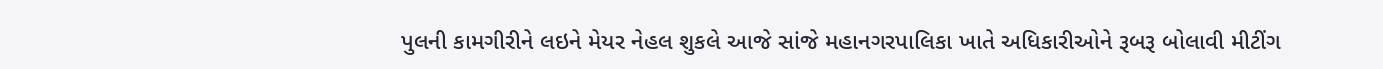પુલની કામગીરીને લઇને મેયર નેહલ શુકલે આજે સાંજે મહાનગરપાલિકા ખાતે અધિકારીઓને રૂબરૂ બોલાવી મીટીંગ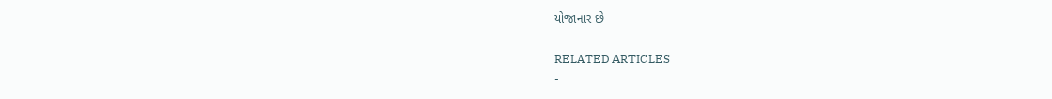યોજાનાર છે

RELATED ARTICLES
-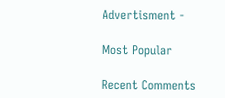Advertisment -

Most Popular

Recent Comments